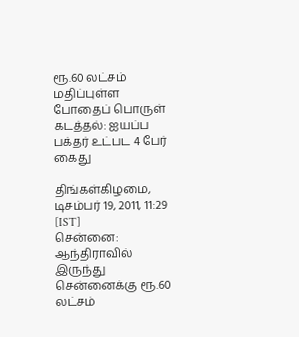ரூ.60 லட்சம் மதிப்புள்ள போதைப் பொருள் கடத்தல்: ஐயப்ப பக்தர் உட்பட 4 பேர் கைது

திங்கள்கிழமை, டிசம்பர் 19, 2011, 11:29 [IST]
சென்னை: ஆந்திராவில் இருந்து சென்னைக்கு ரூ.60 லட்சம்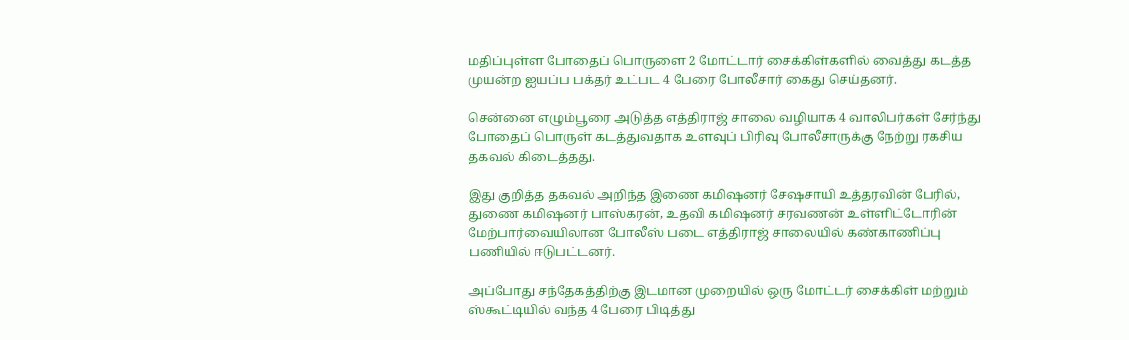மதிப்புள்ள போதைப் பொருளை 2 மோட்டார் சைக்கிள்களில் வைத்து கடத்த முயன்ற ஐயப்ப பக்தர் உட்பட 4 பேரை போலீசார் கைது செய்தனர்.

சென்னை எழும்பூரை அடுத்த எத்திராஜ் சாலை வழியாக 4 வாலிபர்கள் சேர்ந்து போதைப் பொருள் கடத்துவதாக உளவுப் பிரிவு போலீசாருக்கு நேற்று ரகசிய தகவல் கிடைத்தது.

இது குறித்த தகவல் அறிந்த இணை கமிஷனர் சேஷசாயி உத்தரவின் பேரில், துணை கமிஷனர் பாஸ்கரன், உதவி கமிஷனர் சரவணன் உள்ளிட்டோரின் மேற்பார்வையிலான போலீஸ் படை எத்திராஜ் சாலையில் கண்காணிப்பு பணியில் ஈடுபட்டனர்.

அப்போது சந்தேகத்திற்கு இடமான முறையில் ஒரு மோட்டர் சைக்கிள் மற்றும் ஸ்கூட்டியில் வந்த 4 பேரை பிடித்து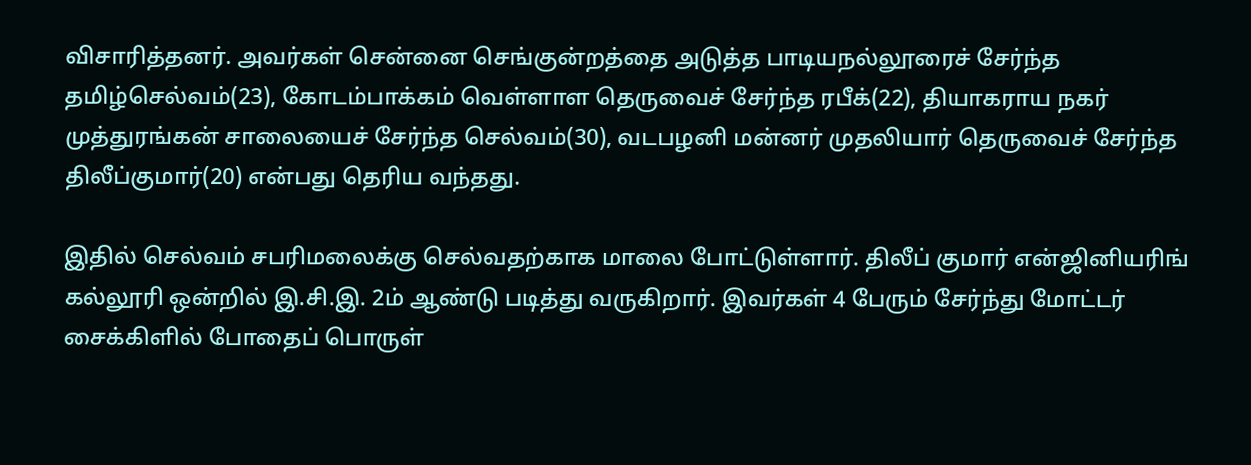விசாரித்தனர். அவர்கள் சென்னை செங்குன்றத்தை அடுத்த பாடியநல்லூரைச் சேர்ந்த தமிழ்செல்வம்(23), கோடம்பாக்கம் வெள்ளாள தெருவைச் சேர்ந்த ரபீக்(22), தியாகராய நகர் முத்துரங்கன் சாலையைச் சேர்ந்த செல்வம்(30), வடபழனி மன்னர் முதலியார் தெருவைச் சேர்ந்த திலீப்குமார்(20) என்பது தெரிய வந்தது.

இதில் செல்வம் சபரிமலைக்கு செல்வதற்காக மாலை போட்டுள்ளார். திலீப் குமார் என்ஜினியரிங் கல்லூரி ஒன்றில் இ.சி.இ. 2ம் ஆண்டு படித்து வருகிறார். இவர்கள் 4 பேரும் சேர்ந்து மோட்டர் சைக்கிளில் போதைப் பொருள்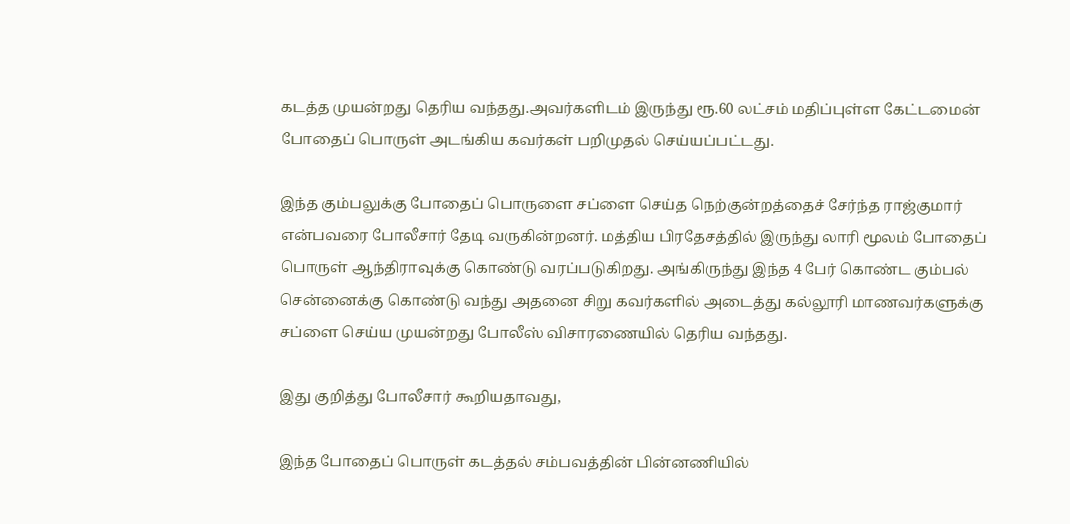கடத்த முயன்றது தெரிய வந்தது.அவர்களிடம் இருந்து ரூ.60 லட்சம் மதிப்புள்ள கேட்டமைன் போதைப் பொருள் அடங்கிய கவர்கள் பறிமுதல் செய்யப்பட்டது.

இந்த கும்பலுக்கு போதைப் பொருளை சப்ளை செய்த நெற்குன்றத்தைச் சேர்ந்த ராஜ்குமார் என்பவரை போலீசார் தேடி வருகின்றனர். மத்திய பிரதேசத்தில் இருந்து லாரி மூலம் போதைப் பொருள் ஆந்திராவுக்கு கொண்டு வரப்படுகிறது. அங்கிருந்து இந்த 4 பேர் கொண்ட கும்பல் சென்னைக்கு கொண்டு வந்து அதனை சிறு கவர்களில் அடைத்து கல்லூரி மாணவர்களுக்கு சப்ளை செய்ய முயன்றது போலீஸ் விசாரணையில் தெரிய வந்தது.

இது குறித்து போலீசார் கூறியதாவது,

இந்த போதைப் பொருள் கடத்தல் சம்பவத்தின் பின்னணியில்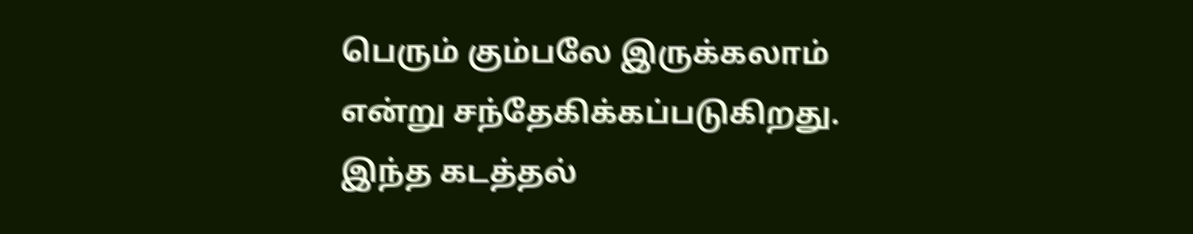பெரும் கும்பலே இருக்கலாம் என்று சந்தேகிக்கப்படுகிறது. இந்த கடத்தல்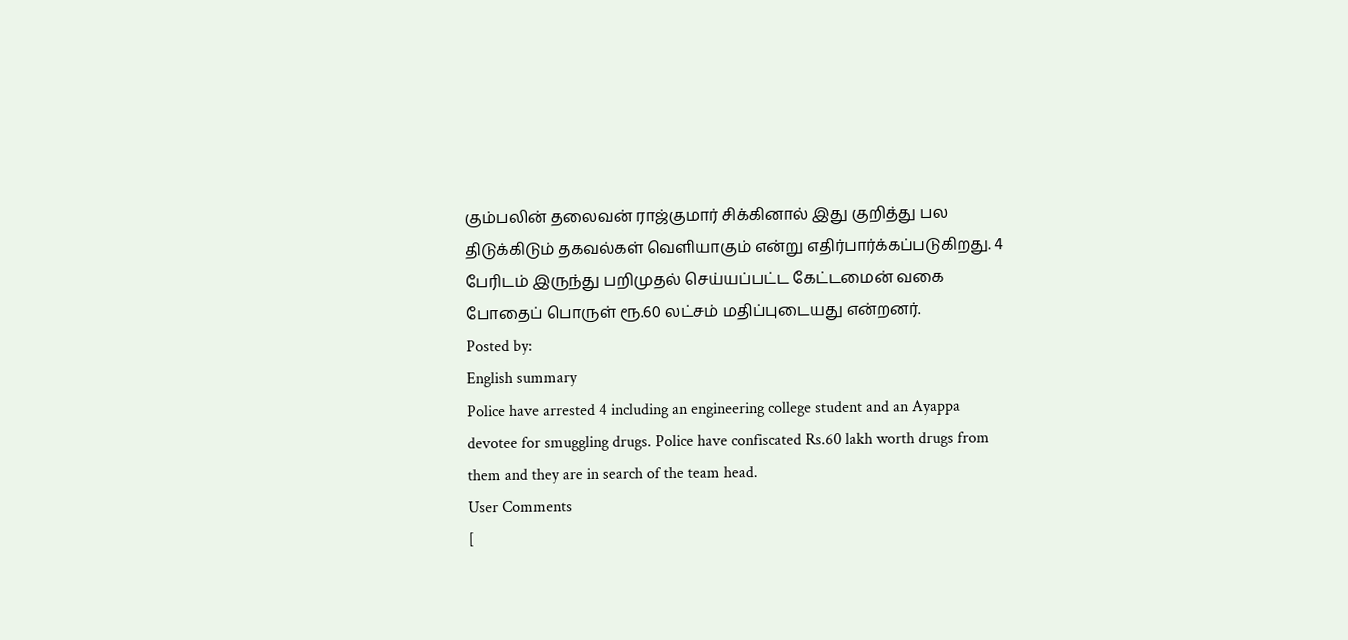கும்பலின் தலைவன் ராஜ்குமார் சிக்கினால் இது குறித்து பல திடுக்கிடும் தகவல்கள் வெளியாகும் என்று எதிர்பார்க்கப்படுகிறது. 4 பேரிடம் இருந்து பறிமுதல் செய்யப்பட்ட கேட்டமைன் வகை போதைப் பொருள் ரூ.60 லட்சம் மதிப்புடையது என்றனர்.
Posted by:
English summary
Police have arrested 4 including an engineering college student and an Ayappa devotee for smuggling drugs. Police have confiscated Rs.60 lakh worth drugs from them and they are in search of the team head.
User Comments
[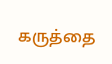கருத்தை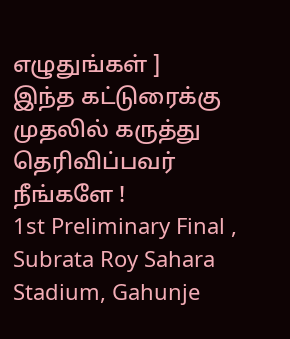எழுதுங்கள் ]
இந்த கட்டுரைக்கு முதலில் கருத்து தெரிவிப்பவர் நீங்களே !
1st Preliminary Final , Subrata Roy Sahara Stadium, Gahunje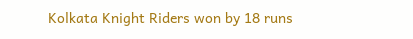Kolkata Knight Riders won by 18 runs